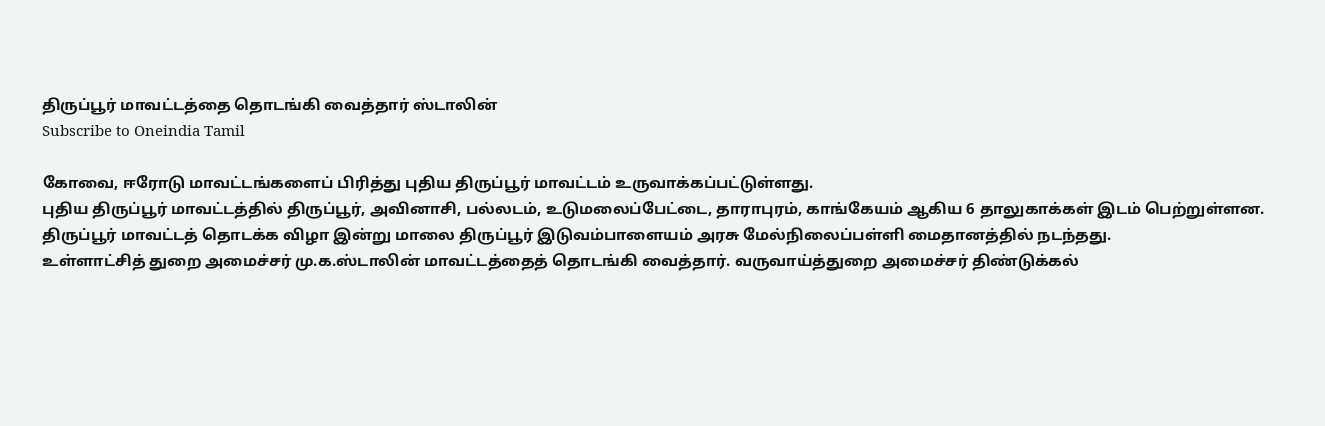திருப்பூர் மாவட்டத்தை தொடங்கி வைத்தார் ஸ்டாலின்
Subscribe to Oneindia Tamil

கோவை, ஈரோடு மாவட்டங்களைப் பிரித்து புதிய திருப்பூர் மாவட்டம் உருவாக்கப்பட்டுள்ளது.
புதிய திருப்பூர் மாவட்டத்தில் திருப்பூர், அவினாசி, பல்லடம், உடுமலைப்பேட்டை, தாராபுரம், காங்கேயம் ஆகிய 6 தாலுகாக்கள் இடம் பெற்றுள்ளன.
திருப்பூர் மாவட்டத் தொடக்க விழா இன்று மாலை திருப்பூர் இடுவம்பாளையம் அரசு மேல்நிலைப்பள்ளி மைதானத்தில் நடந்தது.
உள்ளாட்சித் துறை அமைச்சர் மு.க.ஸ்டாலின் மாவட்டத்தைத் தொடங்கி வைத்தார். வருவாய்த்துறை அமைச்சர் திண்டுக்கல்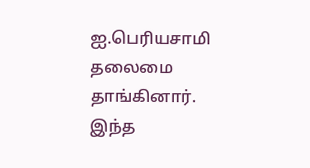ஐ.பெரியசாமி தலைமை தாங்கினார்.
இந்த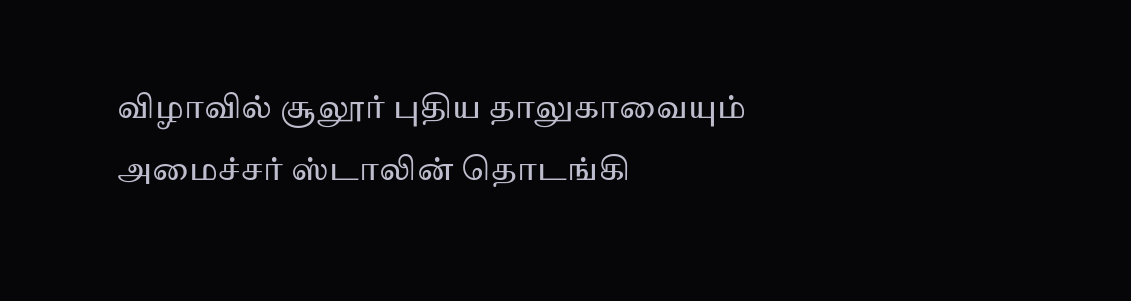விழாவில் சூலூர் புதிய தாலுகாவையும் அமைச்சர் ஸ்டாலின் தொடங்கி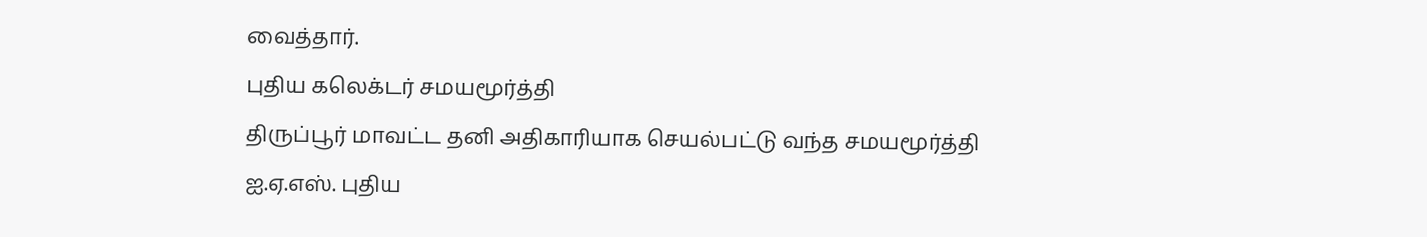வைத்தார்.
புதிய கலெக்டர் சமயமூர்த்தி
திருப்பூர் மாவட்ட தனி அதிகாரியாக செயல்பட்டு வந்த சமயமூர்த்தி ஐ.ஏ.எஸ். புதிய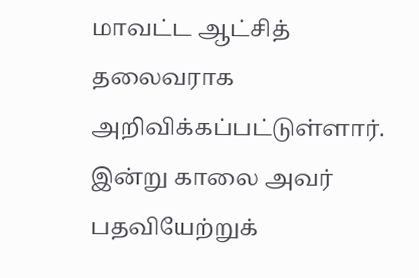மாவட்ட ஆட்சித் தலைவராக அறிவிக்கப்பட்டுள்ளார். இன்று காலை அவர் பதவியேற்றுக்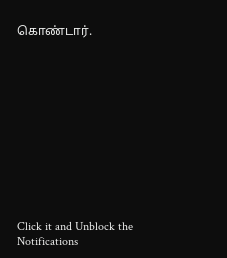கொண்டார்.












Click it and Unblock the Notifications